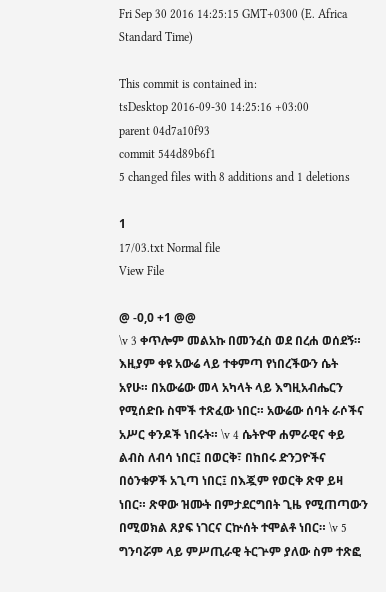Fri Sep 30 2016 14:25:15 GMT+0300 (E. Africa Standard Time)

This commit is contained in:
tsDesktop 2016-09-30 14:25:16 +03:00
parent 04d7a10f93
commit 544d89b6f1
5 changed files with 8 additions and 1 deletions

1
17/03.txt Normal file
View File

@ -0,0 +1 @@
\v 3 ቀጥሎም መልአኩ በመንፈስ ወደ በረሐ ወሰደኝ። እዚያም ቀዩ አውሬ ላይ ተቀምጣ የነበረችውን ሴት አየሁ። በአውሬው መላ አካላት ላይ እግዚአብሔርን የሚሰድቡ ስሞች ተጽፈው ነበር። አውሬው ሰባት ራሶችና አሥር ቀንዶች ነበሩት። \v 4 ሴትዮዋ ሐምራዊና ቀይ ልብስ ለብሳ ነበር፤ በወርቅ፣ በከበሩ ድንጋዮችና በዕንቁዎች አጊጣ ነበር፤ በእጇም የወርቅ ጽዋ ይዛ ነበር። ጽዋው ዝሙት በምታደርግበት ጊዜ የሚጠጣውን በሚወክል ጸያፍ ነገርና ርኵሰት ተሞልቶ ነበር። \v 5 ግንባሯም ላይ ምሥጢራዊ ትርጕም ያለው ስም ተጽፎ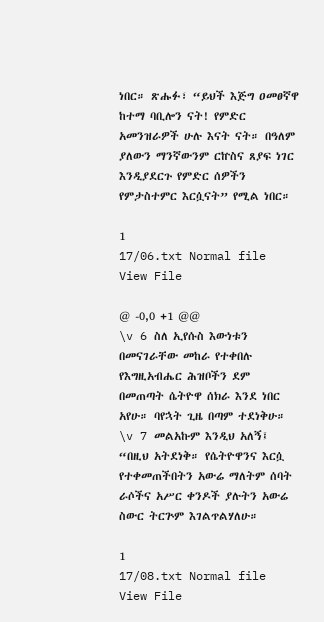ነበር። ጽሑፉ፣ “ይህች እጅግ ዐመፀኛዋ ከተማ ባቢሎን ናት! የምድር አመንዝራዎች ሁሉ እናት ናት። በዓለም ያለውን ማንኛውንም ርኵስና ጸያፍ ነገር እንዲያደርጉ የምድር ሰዎችን የምታስተምር እርሷናት” የሚል ነበር።

1
17/06.txt Normal file
View File

@ -0,0 +1 @@
\v 6 ስለ ኢየሱስ እውነቱን በመናገራቸው መከራ የተቀበሉ የእግዚአብሔር ሕዝቦችን ደም በመጠጣት ሴትዮዋ ሰክራ እንደ ነበር አየሁ። ባየኋት ጊዜ በጣም ተደነቅሁ። \v 7 መልአኩም እንዲህ አለኝ፤ “በዚህ አትደነቅ። የሴትዮዋንና እርሷ የተቀመጠችበትን አውሬ ማለትም ሰባት ራሶችና አሥር ቀንዶች ያሉትን አውሬ ስውር ትርጕም እገልጥልሃለሁ።

1
17/08.txt Normal file
View File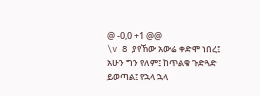@ -0,0 +1 @@
\v 8 ያየኸው አውሬ ቀድሞ ነበረ፤ አሁን ግን የለም፤ ከጥልቁ ጉድጓድ ይወጣል፤ የኋላ ኋላ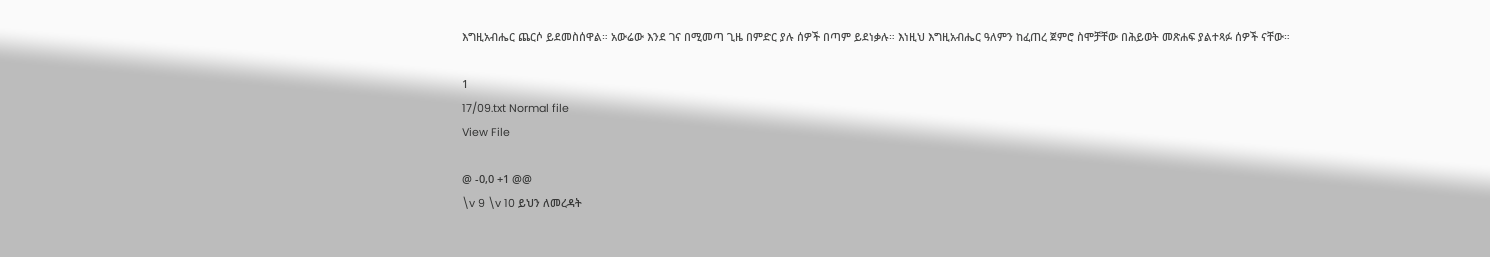እግዚአብሔር ጨርሶ ይደመስሰዋል። አውሬው እንደ ገና በሚመጣ ጊዜ በምድር ያሉ ሰዎች በጣም ይደነቃሉ። እነዚህ እግዚአብሔር ዓለምን ከፈጠረ ጀምሮ ስሞቻቸው በሕይወት መጽሐፍ ያልተጻፉ ሰዎች ናቸው።

1
17/09.txt Normal file
View File

@ -0,0 +1 @@
\v 9 \v 10 ይህን ለመረዳት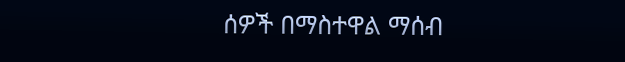ሰዎች በማስተዋል ማሰብ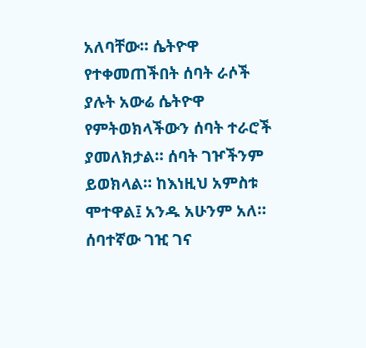አለባቸው። ሴትዮዋ የተቀመጠችበት ሰባት ራሶች ያሉት አውሬ ሴትዮዋ የምትወክላችውን ሰባት ተራሮች ያመለክታል። ሰባት ገዦችንም ይወክላል። ከእነዚህ አምስቱ ሞተዋል፤ አንዱ አሁንም አለ። ሰባተኛው ገዢ ገና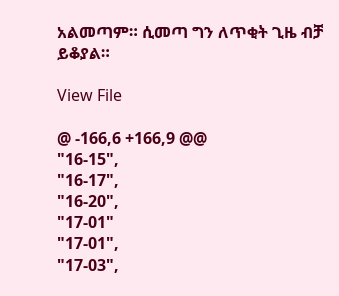አልመጣም። ሲመጣ ግን ለጥቂት ጊዜ ብቻ ይቆያል።

View File

@ -166,6 +166,9 @@
"16-15",
"16-17",
"16-20",
"17-01"
"17-01",
"17-03",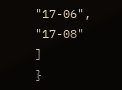"17-06",
"17-08"
]
}